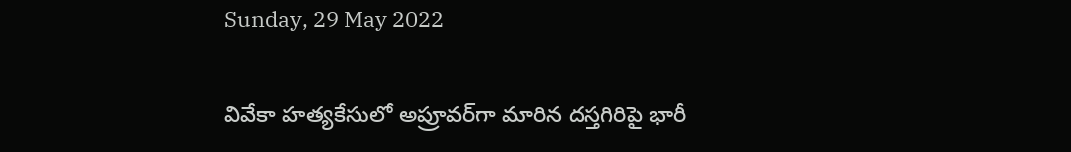Sunday, 29 May 2022

వివేకా హ‌త్య‌కేసులో అప్రూవ‌ర్‌గా మారిన ద‌స్త‌గిరిపై భారీ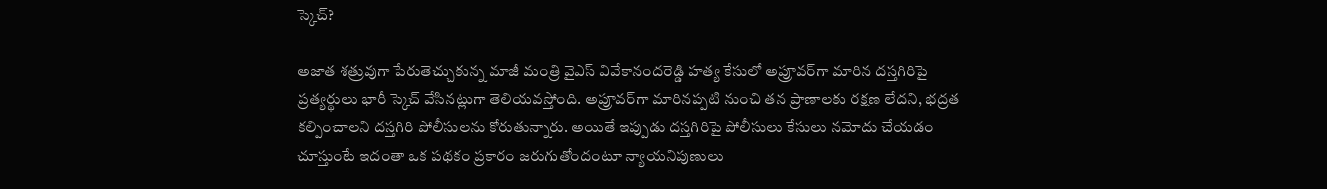స్కెచ్‌?

అజాత శ‌త్రువుగా పేరుతెచ్చుకున్న మాజీ మంత్రి వైఎస్ వివేకానంద‌రెడ్డి హ‌త్య కేసులో అప్రూవ‌ర్‌గా మారిన ద‌స్త‌గిరిపై ప్ర‌త్య‌ర్థులు భారీ స్కెచ్ వేసిన‌ట్లుగా తెలియ‌వ‌స్తోంది. అప్రూవ‌ర్‌గా మారిన‌ప్ప‌టి నుంచి త‌న ప్రాణాల‌కు ర‌క్ష‌ణ లేద‌ని, భ‌ద్ర‌త క‌ల్పించాల‌ని ద‌స్త‌గిరి పోలీసుల‌ను కోరుతున్నారు. అయితే ఇప్పుడు ద‌స్త‌గిరిపై పోలీసులు కేసులు న‌మోదు చేయ‌డం చూస్తుంటే ఇదంతా ఒక ప‌థ‌కం ప్ర‌కారం జ‌రుగుతోందంటూ న్యాయ‌నిపుణులు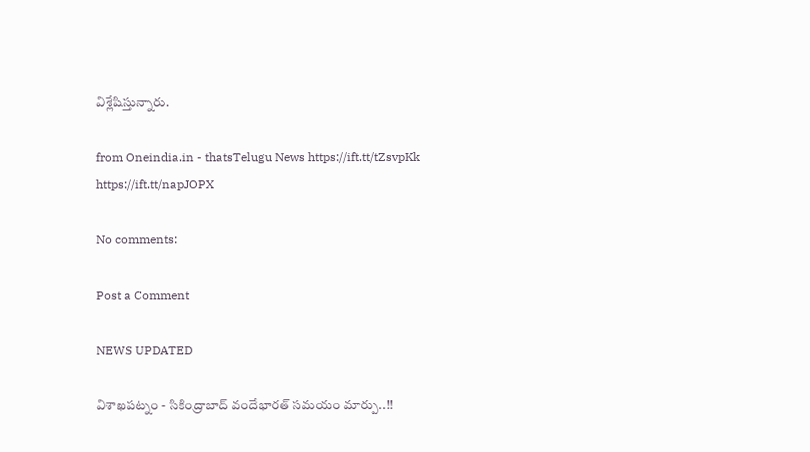విశ్లేషిస్తున్నారు.

from Oneindia.in - thatsTelugu News https://ift.tt/tZsvpKk
https://ift.tt/napJOPX

No comments:

Post a Comment

NEWS UPDATED

విశాఖపట్నం - సికింద్రాబాద్ వందేభారత్ సమయం మార్పు..!!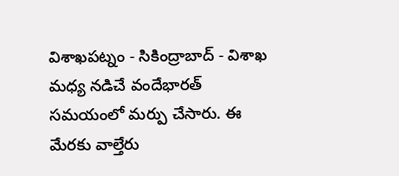విశాఖపట్నం - సికింద్రాబాద్ - విశాఖ మధ్య నడిచే వందేభారత్ సమయంలో మర్పు చేసారు. ఈ మేరకు వాల్తేరు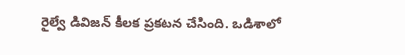రైల్వే డివిజన్ కీలక ప్రకటన చేసింది. ఒడిశాలో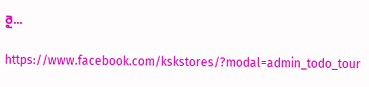రై...

https://www.facebook.com/kskstores/?modal=admin_todo_tour